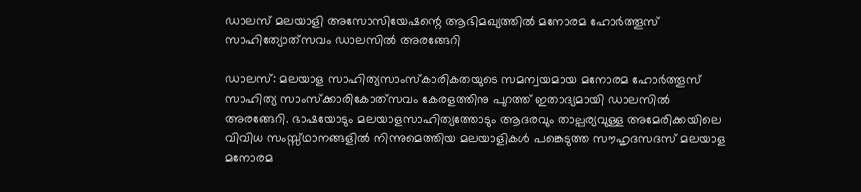ഡാലസ് മലയാളി അസോസിയേഷന്റെ ആഭിമഖ്യത്തില്‍ മനോരമ ഹോര്‍ത്തൂസ് സാഹിത്യോത്‌സവം ഡാലസില്‍ അരങ്ങേറി

ഡാലസ്: മലയാള സാഹിത്യസാംസ്‌കാരികതയുടെ സമന്വയമായ മനോരമ ഹോര്‍ത്തൂസ് സാഹിത്യ സാംസ്‌ക്കാരികോത്‌സവം കേരളത്തിനു പുറത്ത് ഇതാദ്യമായി ഡാലസില്‍ അരങ്ങേറി. ഭാഷയോടും മലയാളസാഹിത്യത്തോടും ആദരവും താല്പര്യവുള്ള അമേരിക്കയിലെ വിവിധ സംസ്സ്ഥാനങ്ങളില്‍ നിന്നുമെത്തിയ മലയാളികള്‍ പങ്കെടുത്ത സൗഹൃദസദസ് മലയാള മനോരമ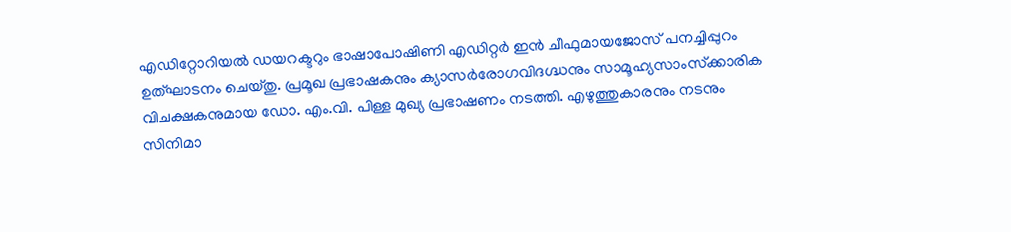എഡിറ്റോറിയല്‍ ഡയറക്ടറും ഭാഷാപോഷിണി എഡിറ്റര്‍ ഇന്‍ ചീഫുമായജോസ് പനച്ചിപ്പുറം ഉത്ഘാടനം ചെയ്തു. പ്രമൂഖ പ്രഭാഷകനും ക്യാസര്‍രോഗവിദഗ്ദ്ധനും സാമൂഹ്യസാംസ്‌ക്കാരിക വിചക്ഷകനുമായ ഡോ. എം.വി. പിള്ള മുഖ്യ പ്രഭാഷണം നടത്തി. എഴുത്തുകാരനും നടനും സിനിമാ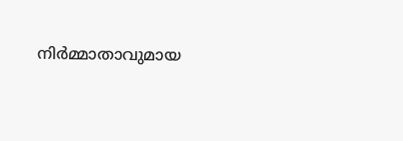നിര്‍മ്മാതാവുമായ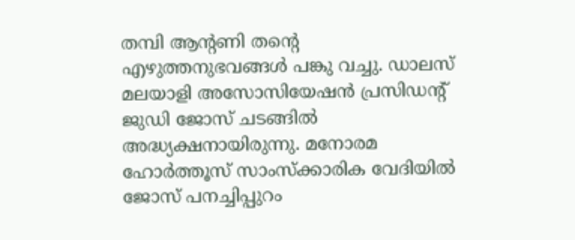തമ്പി ആന്റണി തന്റെ എഴുത്തനുഭവങ്ങള്‍ പങ്കു വച്ചു. ഡാലസ് മലയാളി അസോസിയേഷന്‍ പ്രസിഡന്റ് ജുഡി ജോസ് ചടങ്ങില്‍ അദ്ധ്യക്ഷനായിരുന്നു. മനോരമ ഹോര്‍ത്തൂസ് സാംസ്‌ക്കാരിക വേദിയില്‍ ജോസ് പനച്ചിപ്പുറം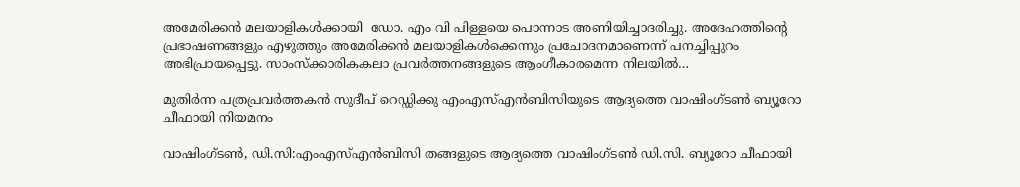അമേരിക്കന്‍ മലയാളികള്‍ക്കായി  ഡോ. എം വി പിള്ളയെ പൊന്നാട അണിയിച്ചാദരിച്ചു. അദേഹത്തിന്റെ പ്രഭാഷണങ്ങളും എഴുത്തും അമേരിക്കന്‍ മലയാളികള്‍ക്കെന്നും പ്രചോദനമാണെന്ന് പനച്ചിപ്പുറം അഭിപ്രായപ്പെട്ടു. സാംസ്‌ക്കാരികകലാ പ്രവര്‍ത്തനങ്ങളുടെ ആംഗീകാരമെന്ന നിലയില്‍…

മുതിർന്ന പത്രപ്രവർത്തകൻ സുദീപ് റെഡ്ഡിക്കു എം‌എസ്‌എൻ‌ബി‌സിയുടെ ആദ്യത്തെ വാഷിംഗ്ടൺ ബ്യൂറോ ചീഫായി നിയമനം

വാഷിംഗ്ടൺ, ഡി.സി:എം‌എസ്‌എൻ‌ബി‌സി തങ്ങളുടെ ആദ്യത്തെ വാഷിംഗ്ടൺ ഡി.സി. ബ്യൂറോ ചീഫായി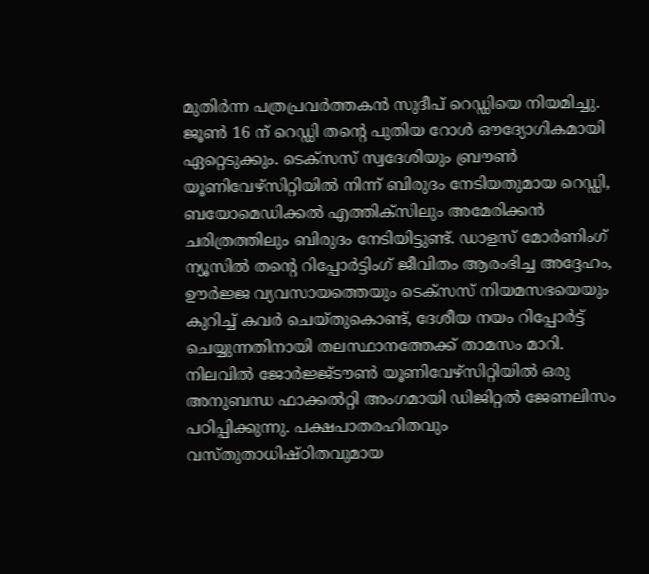മുതിർന്ന പത്രപ്രവർത്തകൻ സുദീപ് റെഡ്ഡിയെ നിയമിച്ചു. ജൂൺ 16 ന് റെഡ്ഡി തന്റെ പുതിയ റോൾ ഔദ്യോഗികമായി ഏറ്റെടുക്കും. ടെക്സസ് സ്വദേശിയും ബ്രൗൺ യൂണിവേഴ്സിറ്റിയിൽ നിന്ന് ബിരുദം നേടിയതുമായ റെഡ്ഡി, ബയോമെഡിക്കൽ എത്തിക്സിലും അമേരിക്കൻ ചരിത്രത്തിലും ബിരുദം നേടിയിട്ടുണ്ട്. ഡാളസ് മോർണിംഗ് ന്യൂസിൽ തന്റെ റിപ്പോർട്ടിംഗ് ജീവിതം ആരംഭിച്ച അദ്ദേഹം, ഊർജ്ജ വ്യവസായത്തെയും ടെക്സസ് നിയമസഭയെയും കുറിച്ച് കവർ ചെയ്തുകൊണ്ട്, ദേശീയ നയം റിപ്പോർട്ട് ചെയ്യുന്നതിനായി തലസ്ഥാനത്തേക്ക് താമസം മാറി. നിലവിൽ ജോർജ്ജ്ടൗൺ യൂണിവേഴ്സിറ്റിയിൽ ഒരു അനുബന്ധ ഫാക്കൽറ്റി അംഗമായി ഡിജിറ്റൽ ജേണലിസം പഠിപ്പിക്കുന്നു. പക്ഷപാതരഹിതവും വസ്തുതാധിഷ്ഠിതവുമായ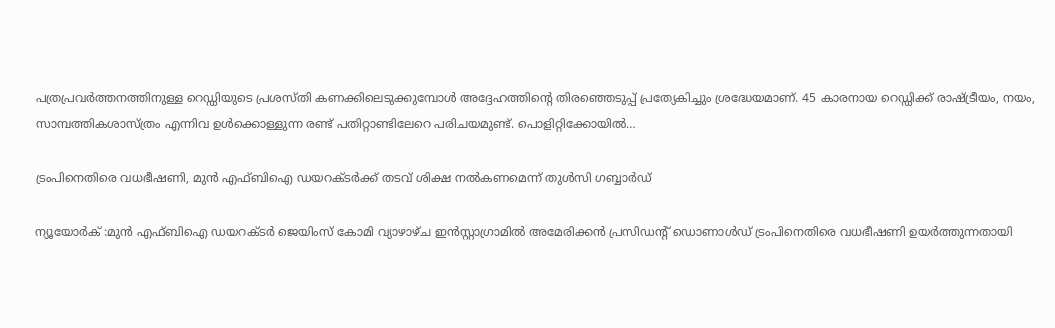പത്രപ്രവർത്തനത്തിനുള്ള റെഡ്ഡിയുടെ പ്രശസ്തി കണക്കിലെടുക്കുമ്പോൾ അദ്ദേഹത്തിന്റെ തിരഞ്ഞെടുപ്പ് പ്രത്യേകിച്ചും ശ്രദ്ധേയമാണ്. 45 കാരനായ റെഡ്ഡിക്ക് രാഷ്ട്രീയം, നയം, സാമ്പത്തികശാസ്ത്രം എന്നിവ ഉൾക്കൊള്ളുന്ന രണ്ട് പതിറ്റാണ്ടിലേറെ പരിചയമുണ്ട്. പൊളിറ്റിക്കോയിൽ…

ട്രംപിനെതിരെ വധഭീഷണി, മുൻ എഫ്ബിഐ ഡയറക്ടർക്ക് തടവ് ശിക്ഷ നൽകണമെന്ന് തുൾസി ഗബ്ബാർഡ്

ന്യൂയോർക് :മുൻ എഫ്‌ബി‌ഐ ഡയറക്ടർ ജെയിംസ് കോമി വ്യാഴാഴ്ച ഇൻസ്റ്റാഗ്രാമിൽ അമേരിക്കൻ പ്രസിഡന്റ് ഡൊണാൾഡ് ട്രംപിനെതിരെ വധഭീഷണി ഉയർത്തുന്നതായി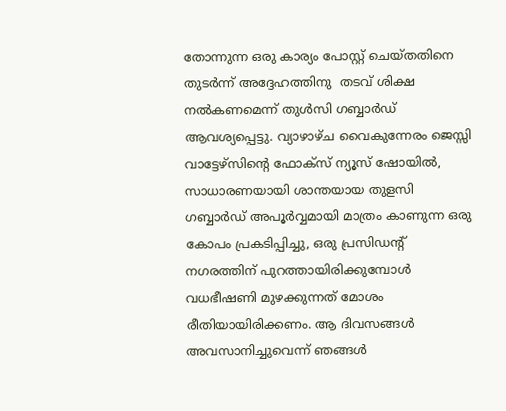തോന്നുന്ന ഒരു കാര്യം പോസ്റ്റ് ചെയ്തതിനെ തുടർന്ന് അദ്ദേഹത്തിനു  തടവ് ശിക്ഷ നൽകണമെന്ന് തുൾസി ഗബ്ബാർഡ് ആവശ്യപ്പെട്ടു. വ്യാഴാഴ്ച വൈകുന്നേരം ജെസ്സി വാട്ടേഴ്‌സിന്റെ ഫോക്‌സ് ന്യൂസ് ഷോയിൽ, സാധാരണയായി ശാന്തയായ തുളസി ഗബ്ബാർഡ് അപൂർവ്വമായി മാത്രം കാണുന്ന ഒരു കോപം പ്രകടിപ്പിച്ചു, ഒരു പ്രസിഡന്റ് നഗരത്തിന് പുറത്തായിരിക്കുമ്പോൾ വധഭീഷണി മുഴക്കുന്നത് മോശം രീതിയായിരിക്കണം. ആ ദിവസങ്ങൾ അവസാനിച്ചുവെന്ന് ഞങ്ങൾ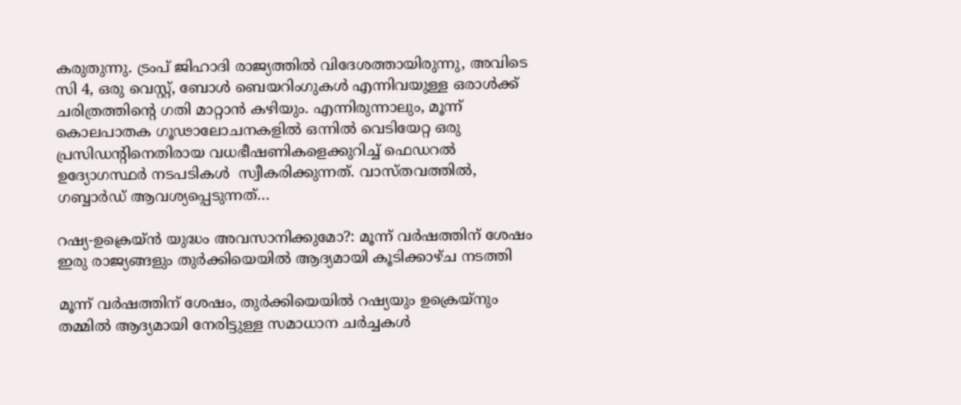കരുതുന്നു. ട്രംപ് ജിഹാദി രാജ്യത്തിൽ വിദേശത്തായിരുന്നു, അവിടെ സി 4, ഒരു വെസ്റ്റ്, ബോൾ ബെയറിംഗുകൾ എന്നിവയുള്ള ഒരാൾക്ക് ചരിത്രത്തിന്റെ ഗതി മാറ്റാൻ കഴിയും. എന്നിരുന്നാലും, മൂന്ന് കൊലപാതക ഗൂഢാലോചനകളിൽ ഒന്നിൽ വെടിയേറ്റ ഒരു പ്രസിഡന്റിനെതിരായ വധഭീഷണികളെക്കുറിച്ച് ഫെഡറൽ ഉദ്യോഗസ്ഥർ നടപടികൾ  സ്വീകരിക്കുന്നത്. വാസ്തവത്തിൽ, ഗബ്ബാർഡ് ആവശ്യപ്പെടുന്നത്…

റഷ്യ-ഉക്രെയ്ൻ യുദ്ധം അവസാനിക്കുമോ?: മൂന്ന് വർഷത്തിന് ശേഷം ഇരു രാജ്യങ്ങളും തുർക്കിയെയില്‍ ആദ്യമായി കൂടിക്കാഴ്ച നടത്തി

മൂന്ന് വർഷത്തിന് ശേഷം, തുർക്കിയെയില്‍ റഷ്യയും ഉക്രെയ്‌നും തമ്മിൽ ആദ്യമായി നേരിട്ടുള്ള സമാധാന ചർച്ചകൾ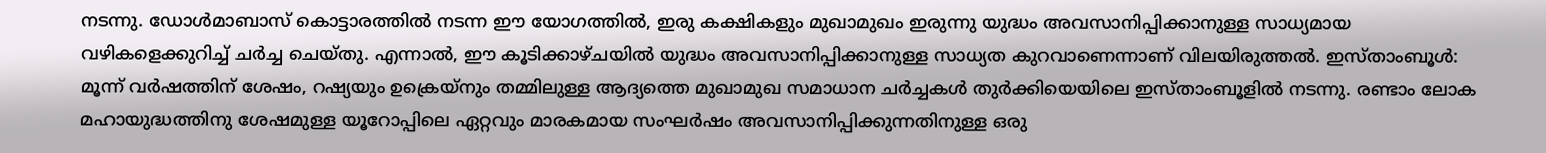നടന്നു. ഡോൾമാബാസ് കൊട്ടാരത്തിൽ നടന്ന ഈ യോഗത്തിൽ, ഇരു കക്ഷികളും മുഖാമുഖം ഇരുന്നു യുദ്ധം അവസാനിപ്പിക്കാനുള്ള സാധ്യമായ വഴികളെക്കുറിച്ച് ചർച്ച ചെയ്തു. എന്നാല്‍, ഈ കൂടിക്കാഴ്ചയില്‍ യുദ്ധം അവസാനിപ്പിക്കാനുള്ള സാധ്യത കുറവാണെന്നാണ് വിലയിരുത്തല്‍. ഇസ്താംബൂള്‍: മൂന്ന് വർഷത്തിന് ശേഷം, റഷ്യയും ഉക്രെയ്നും തമ്മിലുള്ള ആദ്യത്തെ മുഖാമുഖ സമാധാന ചർച്ചകൾ തുർക്കിയെയിലെ ഇസ്താംബൂളിൽ നടന്നു. രണ്ടാം ലോക മഹായുദ്ധത്തിനു ശേഷമുള്ള യൂറോപ്പിലെ ഏറ്റവും മാരകമായ സംഘർഷം അവസാനിപ്പിക്കുന്നതിനുള്ള ഒരു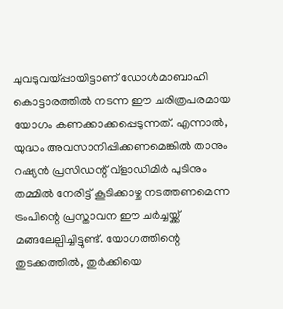ചുവടുവയ്പ്പായിട്ടാണ് ഡോൾമാബാഹി കൊട്ടാരത്തിൽ നടന്ന ഈ ചരിത്രപരമായ യോഗം കണക്കാക്കപ്പെടുന്നത്. എന്നാല്‍, യുദ്ധം അവസാനിപ്പിക്കണമെങ്കില്‍ താനും റഷ്യന്‍ പ്രസിഡന്റ് വ്‌ളാഡിമിർ പുടിനും തമ്മിൽ നേരിട്ട് കൂടിക്കാഴ്ച നടത്തണമെന്ന ട്രം‌പിന്റെ പ്രസ്താവന ഈ ചര്‍ച്ചയ്ക്ക് മങ്ങലേല്പിച്ചിട്ടുണ്ട്. യോഗത്തിന്റെ തുടക്കത്തിൽ, തുർക്കിയെ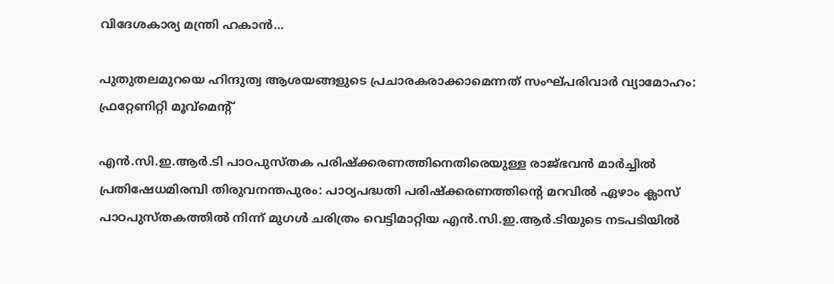വിദേശകാര്യ മന്ത്രി ഹകാൻ…

പുതുതലമുറയെ ഹിന്ദുത്വ ആശയങ്ങളുടെ പ്രചാരകരാക്കാമെന്നത് സംഘ്പരിവാർ വ്യാമോഹം: ഫ്രറ്റേണിറ്റി മൂവ്മെൻ്റ്

എൻ.സി.ഇ.ആർ.ടി പാഠപുസ്തക പരിഷ്ക്കരണത്തിനെതിരെയുള്ള രാജ്ഭവൻ മാർച്ചിൽ പ്രതിഷേധമിരമ്പി തിരുവനന്തപുരം: പാഠ്യപദ്ധതി പരിഷ്ക്കരണത്തിൻ്റെ മറവിൽ ഏഴാം ക്ലാസ് പാഠപുസ്തകത്തിൽ നിന്ന് മുഗൾ ചരിത്രം വെട്ടിമാറ്റിയ എൻ.സി.ഇ.ആർ.ടിയുടെ നടപടിയിൽ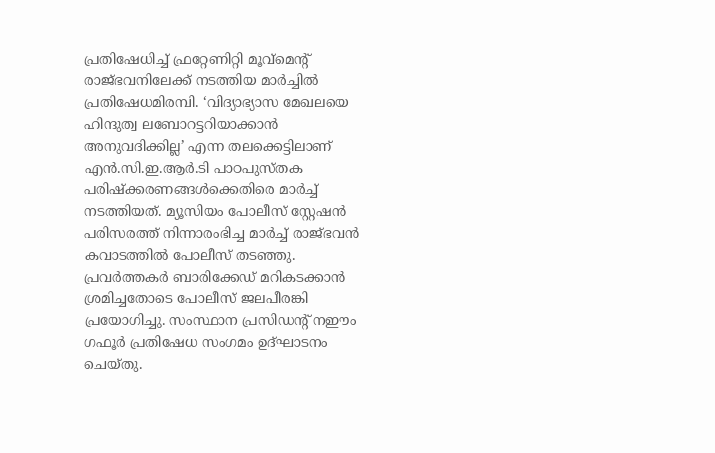പ്രതിഷേധിച്ച് ഫ്രറ്റേണിറ്റി മൂവ്മെൻ്റ് രാജ്ഭവനിലേക്ക് നടത്തിയ മാർച്ചിൽ പ്രതിഷേധമിരമ്പി. ‘വിദ്യാഭ്യാസ മേഖലയെ ഹിന്ദുത്വ ലബോറട്ടറിയാക്കാൻ അനുവദിക്കില്ല’ എന്ന തലക്കെട്ടിലാണ് എൻ.സി.ഇ.ആർ.ടി പാഠപുസ്തക പരിഷ്ക്കരണങ്ങൾക്കെതിരെ മാർച്ച് നടത്തിയത്. മ്യൂസിയം പോലീസ് സ്റ്റേഷൻ പരിസരത്ത് നിന്നാരംഭിച്ച മാർച്ച് രാജ്ഭവൻ കവാടത്തിൽ പോലീസ് തടഞ്ഞു. പ്രവർത്തകർ ബാരിക്കേഡ് മറികടക്കാൻ ശ്രമിച്ചതോടെ പോലീസ് ജലപീരങ്കി പ്രയോഗിച്ചു. സംസ്ഥാന പ്രസിഡൻ്റ് നഈം ഗഫൂർ പ്രതിഷേധ സംഗമം ഉദ്ഘാടനം ചെയ്തു.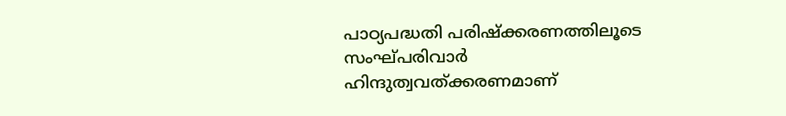പാഠ്യപദ്ധതി പരിഷ്ക്കരണത്തിലൂടെ സംഘ്പരിവാർ ഹിന്ദുത്വവത്ക്കരണമാണ്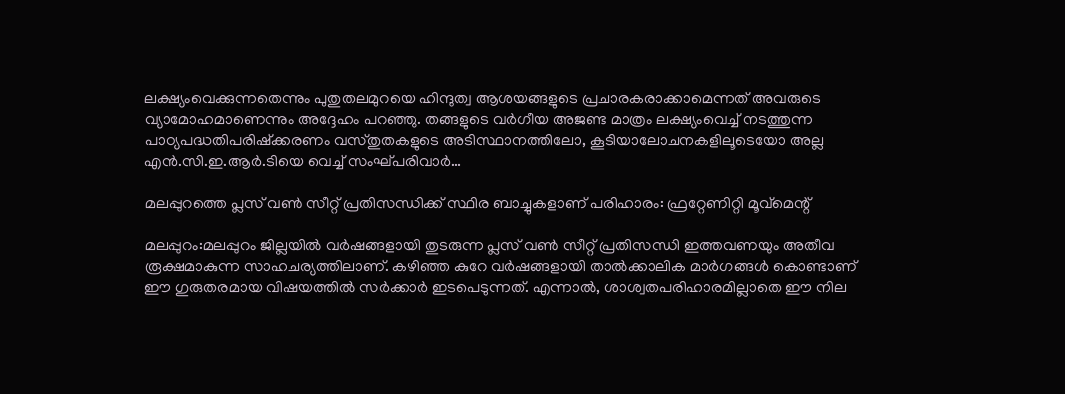ലക്ഷ്യംവെക്കുന്നതെന്നും പുതുതലമുറയെ ഹിന്ദുത്വ ആശയങ്ങളുടെ പ്രചാരകരാക്കാമെന്നത് അവരുടെ വ്യാമോഹമാണെന്നും അദ്ദേഹം പറഞ്ഞു. തങ്ങളുടെ വർഗീയ അജണ്ട മാത്രം ലക്ഷ്യംവെച്ച് നടത്തുന്ന പാഠ്യപദ്ധതിപരിഷ്ക്കരണം വസ്തുതകളുടെ അടിസ്ഥാനത്തിലോ, കൂടിയാലോചനകളിലൂടെയോ അല്ല എൻ.സി.ഇ.ആർ.ടിയെ വെച്ച് സംഘ്പരിവാർ…

മലപ്പുറത്തെ പ്ലസ് വൺ സീറ്റ് പ്രതിസന്ധിക്ക് സ്ഥിര ബാച്ചുകളാണ് പരിഹാരം: ഫ്രറ്റേണിറ്റി മൂവ്മെന്റ്

മലപ്പുറം:മലപ്പുറം ജില്ലയിൽ വർഷങ്ങളായി തുടരുന്ന പ്ലസ് വൺ സീറ്റ് പ്രതിസന്ധി ഇത്തവണയും അതീവ രൂക്ഷമാകുന്ന സാഹചര്യത്തിലാണ്. കഴിഞ്ഞ കുറേ വർഷങ്ങളായി താൽക്കാലിക മാർഗങ്ങൾ കൊണ്ടാണ് ഈ ഗുരുതരമായ വിഷയത്തിൽ സർക്കാർ ഇടപെടുന്നത്. എന്നാൽ, ശാശ്വതപരിഹാരമില്ലാതെ ഈ നില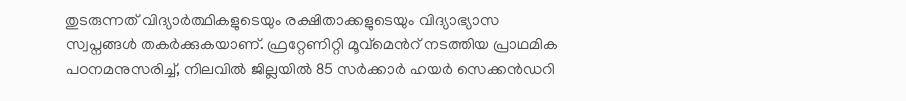തുടരുന്നത് വിദ്യാർത്ഥികളുടെയും രക്ഷിതാക്കളുടെയും വിദ്യാഭ്യാസ സ്വപ്നങ്ങൾ തകർക്കുകയാണ്. ഫ്രറ്റേണിറ്റി മൂവ്മെൻറ് നടത്തിയ പ്രാഥമിക പഠനമനുസരിച്ച്, നിലവിൽ ജില്ലയിൽ 85 സർക്കാർ ഹയർ സെക്കൻഡറി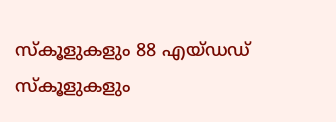സ്‌കൂളുകളും 88 എയ്ഡഡ് സ്‌കൂളുകളും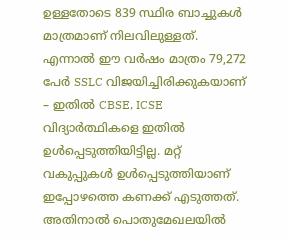ഉള്ളതോടെ 839 സ്ഥിര ബാച്ചുകൾ മാത്രമാണ് നിലവിലുള്ളത്. എന്നാൽ ഈ വർഷം മാത്രം 79,272 പേർ SSLC വിജയിച്ചിരിക്കുകയാണ് – ഇതിൽ CBSE, ICSE വിദ്യാർത്ഥികളെ ഇതിൽ ഉൾപ്പെടുത്തിയിട്ടില്ല. മറ്റ് വകുപ്പുകൾ ഉൾപ്പെടുത്തിയാണ് ഇപ്പോഴത്തെ കണക്ക് എടുത്തത്. അതിനാൽ പൊതുമേഖലയിൽ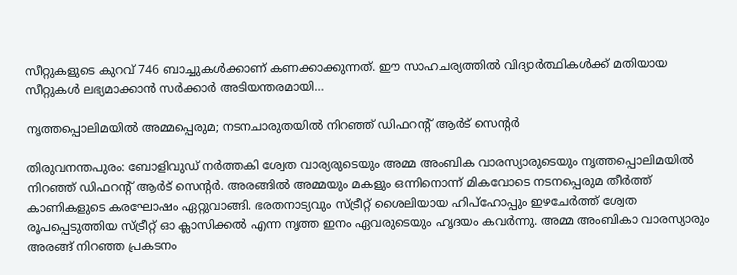സീറ്റുകളുടെ കുറവ് 746 ബാച്ചുകൾക്കാണ് കണക്കാക്കുന്നത്. ഈ സാഹചര്യത്തിൽ വിദ്യാർത്ഥികൾക്ക് മതിയായ സീറ്റുകൾ ലഭ്യമാക്കാൻ സർക്കാർ അടിയന്തരമായി…

നൃത്തപ്പൊലിമയില്‍ അമ്മപ്പെരുമ; നടനചാരുതയില്‍ നിറഞ്ഞ് ഡിഫറന്റ് ആര്‍ട് സെന്റര്‍

തിരുവനന്തപുരം: ബോളിവുഡ് നര്‍ത്തകി ശ്വേത വാര്യരുടെയും അമ്മ അംബിക വാരസ്യാരുടെയും നൃത്തപ്പൊലിമയില്‍ നിറഞ്ഞ് ഡിഫറന്റ് ആര്‍ട് സെന്റര്‍. അരങ്ങില്‍ അമ്മയും മകളും ഒന്നിനൊന്ന് മികവോടെ നടനപ്പെരുമ തീര്‍ത്ത് കാണികളുടെ കരഘോഷം ഏറ്റുവാങ്ങി. ഭരതനാട്യവും സ്ട്രീറ്റ് ശൈലിയായ ഹിപ്‌ഹോപ്പും ഇഴചേര്‍ത്ത് ശ്വേത രൂപപ്പെടുത്തിയ സ്ട്രീറ്റ് ഓ ക്ലാസിക്കല്‍ എന്ന നൃത്ത ഇനം ഏവരുടെയും ഹൃദയം കവര്‍ന്നു. അമ്മ അംബികാ വാരസ്യാരും അരങ്ങ് നിറഞ്ഞ പ്രകടനം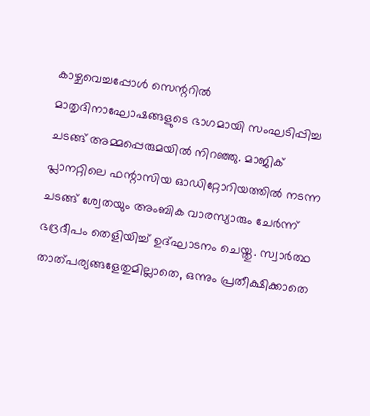കാഴ്ചവെച്ചപ്പോള്‍ സെന്ററില്‍ മാതൃദിനാഘോഷങ്ങളുടെ ഭാഗമായി സംഘടിപ്പിച്ച ചടങ്ങ് അമ്മപ്പെരുമയില്‍ നിറഞ്ഞു. മാജിക് പ്ലാനറ്റിലെ ഫന്റാസിയ ഓഡിറ്റോറിയത്തില്‍ നടന്ന ചടങ്ങ് ശ്വേതയും അംബിക വാരസ്യാരും ചേര്‍ന്ന് ഭദ്രദീപം തെളിയിച്ച് ഉദ്ഘാടനം ചെയ്തു. സ്വാര്‍ത്ഥ താത്പര്യങ്ങളേതുമില്ലാതെ, ഒന്നും പ്രതീക്ഷിക്കാതെ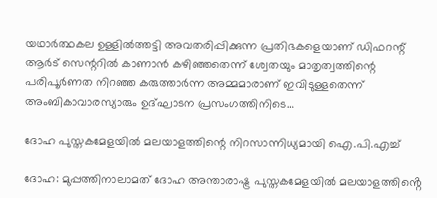യഥാര്‍ത്ഥകല ഉള്ളില്‍ത്തട്ടി അവതരിപ്പിക്കുന്ന പ്രതിഭകളെയാണ് ഡിഫറന്റ് ആര്‍ട് സെന്ററില്‍ കാണാന്‍ കഴിഞ്ഞതെന്ന് ശ്വേതയും മാതൃത്വത്തിന്റെ പരിപൂര്‍ണത നിറഞ്ഞ കരുത്താര്‍ന്ന അമ്മമാരാണ് ഇവിടുള്ളതെന്ന് അംബികാവാരസ്യാരും ഉദ്ഘാടന പ്രസംഗത്തിനിടെ…

ദോഹ പുസ്തകമേളയിൽ മലയാളത്തിന്റെ നിറസാന്നിധ്യമായി ഐ.പി.എച്ച്

ദോഹ: മുപ്പത്തിനാലാമത് ദോഹ അന്താരാഷ്ട്ര പുസ്തകമേളയിൽ മലയാളത്തിൻ്റെ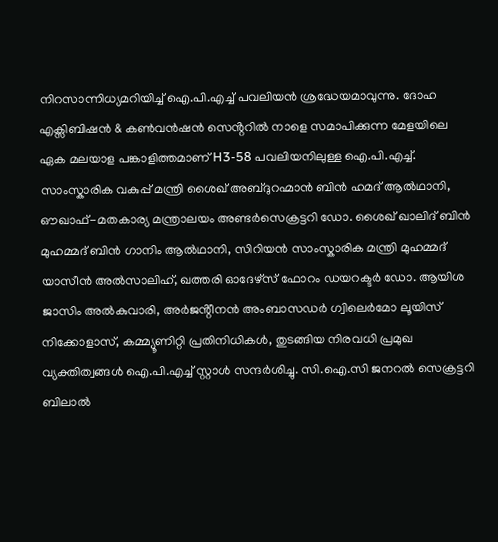നിറസാന്നിധ്യമറിയിച്ച് ഐ.പി.എച്ച് പവലിയൻ ശ്രദ്ധേയമാവുന്നു. ദോഹ എക്സിബിഷൻ & കൺവൻഷൻ സെൻ്ററിൽ നാളെ സമാപിക്കുന്ന മേളയിലെ ഏക മലയാള പങ്കാളിത്തമാണ് H3-58 പവലിയനിലുള്ള ഐ.പി.എച്ച്. സാംസ്കാരിക വകുപ്പ് മന്ത്രി ശൈഖ് അബ്ദുറഹ്മാൻ ബിൻ ഹമദ് ആൽഥാനി, ഔഖാഫ്-മതകാര്യ മന്ത്രാലയം അണ്ടർസെക്രട്ടറി ഡോ. ശൈഖ് ഖാലിദ് ബിൻ മുഹമ്മദ് ബിൻ ഗാനിം ആൽഥാനി, സിറിയൻ സാംസ്കാരിക മന്ത്രി മുഹമ്മദ് യാസീൻ അൽസാലിഹ്, ഖത്തരി ഓദേഴ്സ് ഫോറം ഡയറക്ടർ ഡോ. ആയിശ ജാസിം അൽകുവാരി, അർജൻ്റീനൻ അംബാസഡർ ഗ്വിലെർമോ ലൂയിസ് നിക്കോളാസ്, കമ്മ്യൂണിറ്റി പ്രതിനിധികൾ, തുടങ്ങിയ നിരവധി പ്രമുഖ വ്യക്തിത്വങ്ങൾ ഐ.പി.എച്ച് സ്റ്റാൾ സന്ദർശിച്ചു. സി.ഐ.സി ജനറൽ സെക്രട്ടറി ബിലാൽ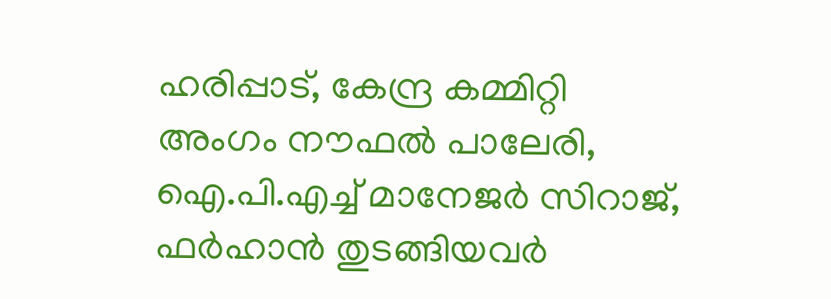ഹരിപ്പാട്, കേന്ദ്ര കമ്മിറ്റി അംഗം നൗഫൽ പാലേരി, ഐ.പി.എച്ച് മാനേജർ സിറാജ്, ഫർഹാൻ തുടങ്ങിയവർ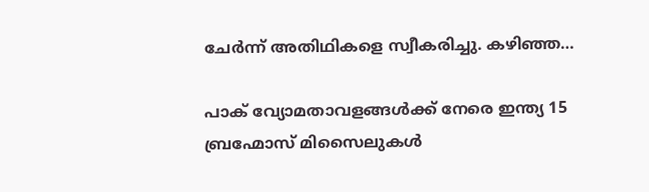ചേർന്ന് അതിഥികളെ സ്വീകരിച്ചു. കഴിഞ്ഞ…

പാക് വ്യോമതാവളങ്ങൾക്ക് നേരെ ഇന്ത്യ 15 ബ്രഹ്മോസ് മിസൈലുകൾ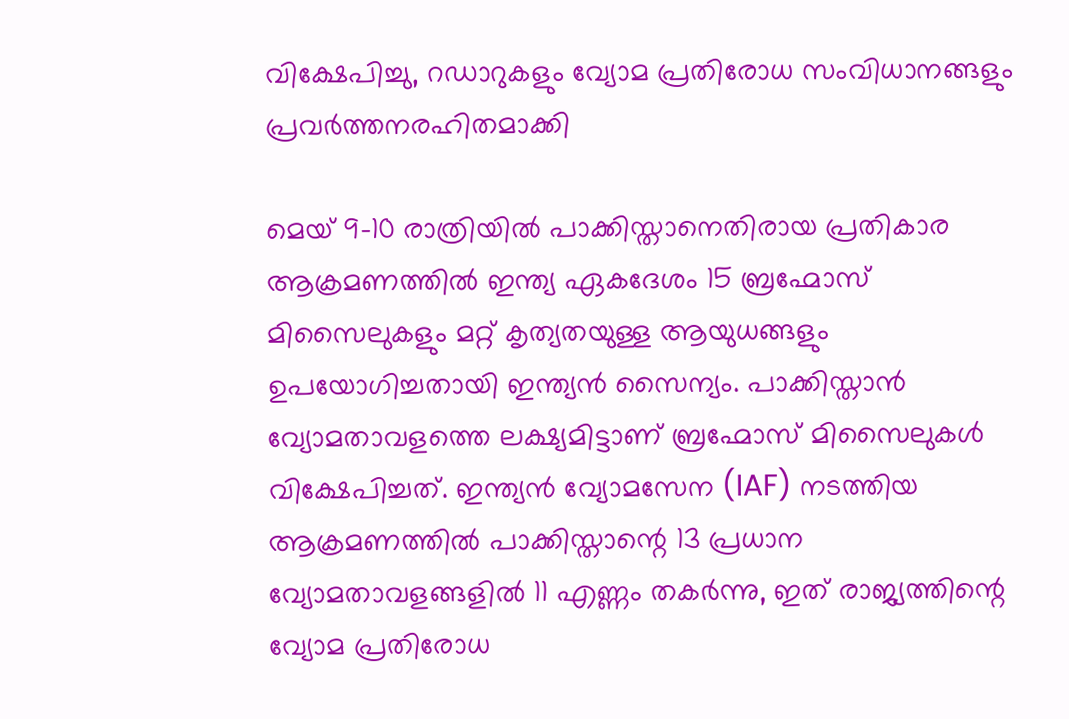വിക്ഷേപിച്ചു, റഡാറുകളും വ്യോമ പ്രതിരോധ സംവിധാനങ്ങളും പ്രവർത്തനരഹിതമാക്കി

മെയ് 9-10 രാത്രിയിൽ പാക്കിസ്താനെതിരായ പ്രതികാര ആക്രമണത്തിൽ ഇന്ത്യ ഏകദേശം 15 ബ്രഹ്മോസ് മിസൈലുകളും മറ്റ് കൃത്യതയുള്ള ആയുധങ്ങളും ഉപയോഗിച്ചതായി ഇന്ത്യന്‍ സൈന്യം. പാക്കിസ്താൻ വ്യോമതാവളത്തെ ലക്ഷ്യമിട്ടാണ് ബ്രഹ്മോസ് മിസൈലുകൾ വിക്ഷേപിച്ചത്. ഇന്ത്യൻ വ്യോമസേന (IAF) നടത്തിയ ആക്രമണത്തിൽ പാക്കിസ്താന്റെ 13 പ്രധാന വ്യോമതാവളങ്ങളിൽ 11 എണ്ണം തകർന്നു, ഇത് രാജ്യത്തിന്റെ വ്യോമ പ്രതിരോധ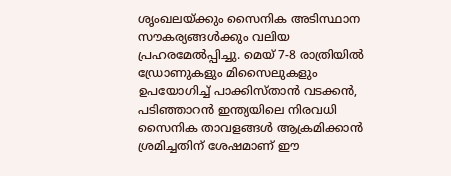ശൃംഖലയ്ക്കും സൈനിക അടിസ്ഥാന സൗകര്യങ്ങൾക്കും വലിയ പ്രഹരമേൽപ്പിച്ചു. മെയ് 7-8 രാത്രിയിൽ ഡ്രോണുകളും മിസൈലുകളും ഉപയോഗിച്ച് പാക്കിസ്താൻ വടക്കൻ, പടിഞ്ഞാറൻ ഇന്ത്യയിലെ നിരവധി സൈനിക താവളങ്ങൾ ആക്രമിക്കാൻ ശ്രമിച്ചതിന് ശേഷമാണ് ഈ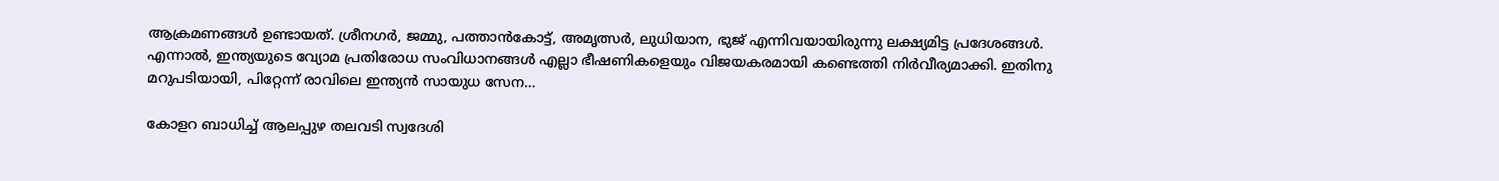ആക്രമണങ്ങൾ ഉണ്ടായത്. ശ്രീനഗർ, ജമ്മു, പത്താൻകോട്ട്, അമൃത്സർ, ലുധിയാന, ഭുജ് എന്നിവയായിരുന്നു ലക്ഷ്യമിട്ട പ്രദേശങ്ങൾ. എന്നാല്‍, ഇന്ത്യയുടെ വ്യോമ പ്രതിരോധ സംവിധാനങ്ങൾ എല്ലാ ഭീഷണികളെയും വിജയകരമായി കണ്ടെത്തി നിർവീര്യമാക്കി. ഇതിനു മറുപടിയായി, പിറ്റേന്ന് രാവിലെ ഇന്ത്യൻ സായുധ സേന…

കോളറ ബാധിച്ച് ആലപ്പുഴ തലവടി സ്വദേശി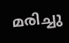മരിച്ചു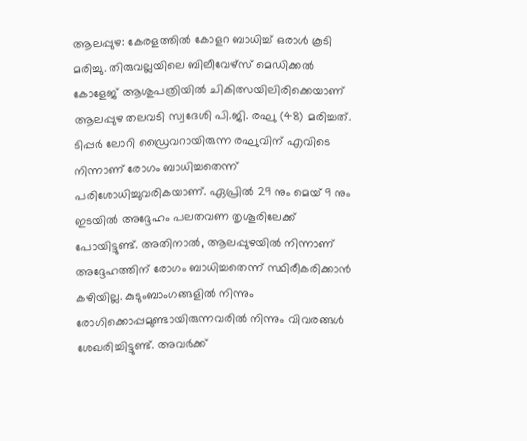ആലപ്പുഴ: കേരളത്തിൽ കോളറ ബാധിച്ച് ഒരാൾ കൂടി മരിച്ചു. തിരുവല്ലയിലെ ബിലീവേഴ്‌സ് മെഡിക്കൽ കോളേജ് ആശുപത്രിയിൽ ചികിത്സയിലിരിക്കെയാണ് ആലപ്പുഴ തലവടി സ്വദേശി പി.ജി. രഘു (48) മരിച്ചത്. ടിപ്പർ ലോറി ഡ്രൈവറായിരുന്ന രഘുവിന് എവിടെ നിന്നാണ് രോഗം ബാധിച്ചതെന്ന് പരിശോധിച്ചുവരികയാണ്. ഏപ്രിൽ 29 നും മെയ് 9 നും ഇടയിൽ അദ്ദേഹം പലതവണ തൃശൂരിലേക്ക് പോയിട്ടുണ്ട്. അതിനാൽ, ആലപ്പുഴയിൽ നിന്നാണ് അദ്ദേഹത്തിന് രോഗം ബാധിച്ചതെന്ന് സ്ഥിരീകരിക്കാൻ കഴിയില്ല. കുടുംബാംഗങ്ങളിൽ നിന്നും രോഗിക്കൊപ്പമുണ്ടായിരുന്നവരിൽ നിന്നും വിവരങ്ങൾ ശേഖരിച്ചിട്ടുണ്ട്. അവർക്ക്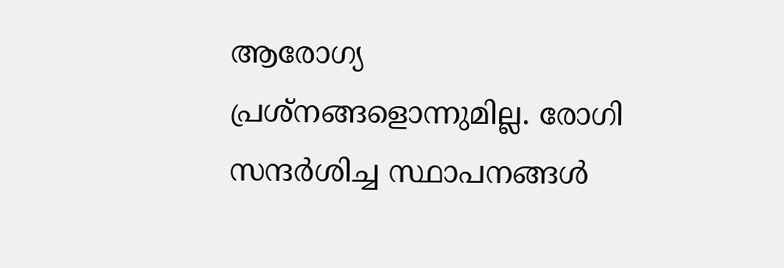ആരോഗ്യ പ്രശ്നങ്ങളൊന്നുമില്ല. രോഗി സന്ദർശിച്ച സ്ഥാപനങ്ങൾ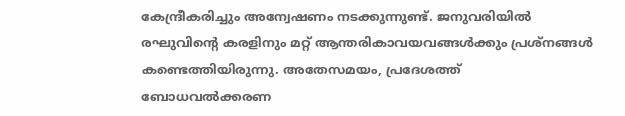കേന്ദ്രീകരിച്ചും അന്വേഷണം നടക്കുന്നുണ്ട്. ജനുവരിയിൽ രഘുവിന്റെ കരളിനും മറ്റ് ആന്തരികാവയവങ്ങൾക്കും പ്രശ്നങ്ങൾ കണ്ടെത്തിയിരുന്നു. അതേസമയം, പ്രദേശത്ത് ബോധവൽക്കരണ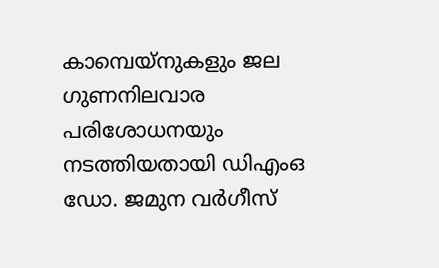കാമ്പെയ്‌നുകളും ജല ഗുണനിലവാര പരിശോധനയും നടത്തിയതായി ഡിഎംഒ ഡോ. ജമുന വർഗീസ്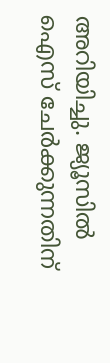അറിയിച്ചു. ജ്യൂസിൽ ഐസ് ചേർക്കുന്നതിന്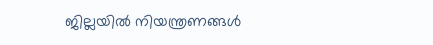ജില്ലയിൽ നിയന്ത്രണങ്ങൾ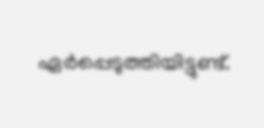ഏർപ്പെടുത്തിയിട്ടുണ്ട്.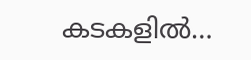കടകളിൽ…